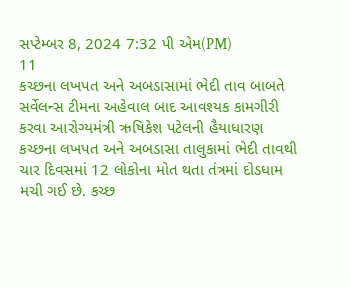સપ્ટેમ્બર 8, 2024 7:32 પી એમ(PM)
11
કચ્છના લખપત અને અબડાસામાં ભેદી તાવ બાબતે સર્વેલન્સ ટીમના અહેવાલ બાદ આવશ્યક કામગીરી કરવા આરોગ્યમંત્રી ઋષિકેશ પટેલની હૈયાધારણ
કચ્છના લખપત અને અબડાસા તાલુકામાં ભેદી તાવથી ચાર દિવસમાં 12 લોકોના મોત થતા તંત્રમાં દોડધામ મચી ગઈ છે. કચ્છ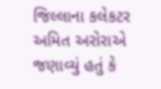જિલ્લાના કલેકટર અમિત અરોરાએ જણાવ્યું હતું કે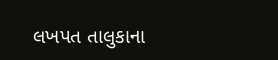લખપત તાલુકાના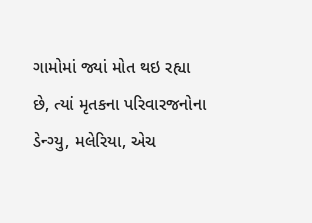ગામોમાં જ્યાં મોત થઇ રહ્યા છે, ત્યાં મૃતકના પરિવારજનોના ડેન્ગ્યુ, મલેરિયા, એચ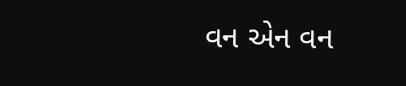વન એન વન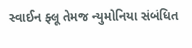સ્વાઈન ફ્લૂ તેમજ ન્યુમોનિયા સંબંધિત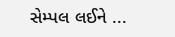સેમ્પલ લઈને ...